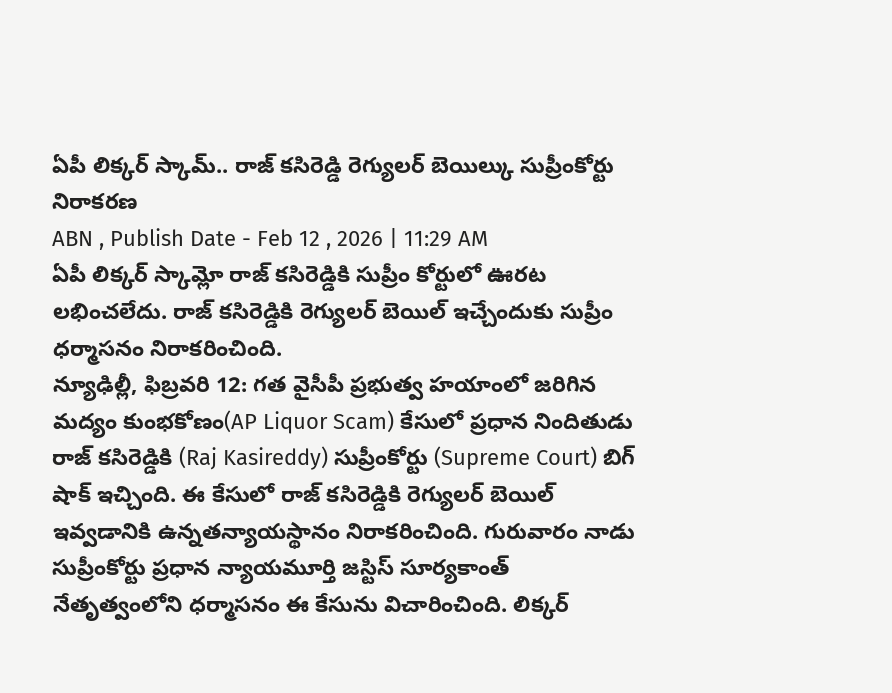ఏపీ లిక్కర్ స్కామ్.. రాజ్ కసిరెడ్డి రెగ్యులర్ బెయిల్కు సుప్రీంకోర్టు నిరాకరణ
ABN , Publish Date - Feb 12 , 2026 | 11:29 AM
ఏపీ లిక్కర్ స్కామ్లో రాజ్ కసిరెడ్డికి సుప్రీం కోర్టులో ఊరట లభించలేదు. రాజ్ కసిరెడ్డికి రెగ్యులర్ బెయిల్ ఇచ్చేందుకు సుప్రీం ధర్మాసనం నిరాకరించింది.
న్యూఢిల్లీ, ఫిబ్రవరి 12: గత వైసీపీ ప్రభుత్వ హయాంలో జరిగిన మద్యం కుంభకోణం(AP Liquor Scam) కేసులో ప్రధాన నిందితుడు రాజ్ కసిరెడ్డికి (Raj Kasireddy) సుప్రీంకోర్టు (Supreme Court) బిగ్ షాక్ ఇచ్చింది. ఈ కేసులో రాజ్ కసిరెడ్డికి రెగ్యులర్ బెయిల్ ఇవ్వడానికి ఉన్నతన్యాయస్థానం నిరాకరించింది. గురువారం నాడు సుప్రీంకోర్టు ప్రధాన న్యాయమూర్తి జస్టిస్ సూర్యకాంత్ నేతృత్వంలోని ధర్మాసనం ఈ కేసును విచారించింది. లిక్కర్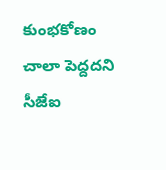కుంభకోణం చాలా పెద్దదని సీజేఐ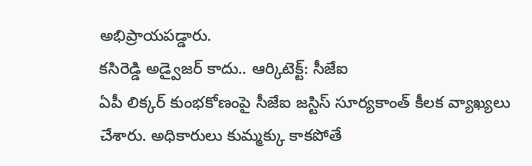అభిప్రాయపడ్డారు.
కసిరెడ్డి అడ్వైజర్ కాదు.. ఆర్కిటెక్ట్: సీజేఐ
ఏపీ లిక్కర్ కుంభకోణంపై సీజేఐ జస్టిస్ సూర్యకాంత్ కీలక వ్యాఖ్యలు చేశారు. అధికారులు కుమ్మక్కు కాకపోతే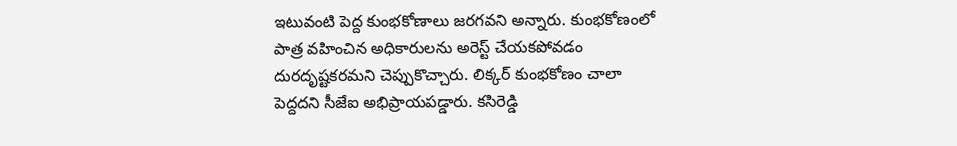ఇటువంటి పెద్ద కుంభకోణాలు జరగవని అన్నారు. కుంభకోణంలో పాత్ర వహించిన అధికారులను అరెస్ట్ చేయకపోవడం దురదృష్టకరమని చెప్పుకొచ్చారు. లిక్కర్ కుంభకోణం చాలా పెద్దదని సీజేఐ అభిప్రాయపడ్డారు. కసిరెడ్డి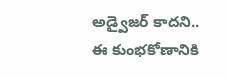అడ్వైజర్ కాదని.. ఈ కుంభకోణానికి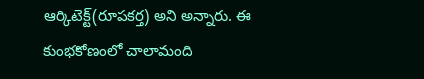ఆర్కిటెక్ట్(రూపకర్త) అని అన్నారు. ఈ కుంభకోణంలో చాలామంది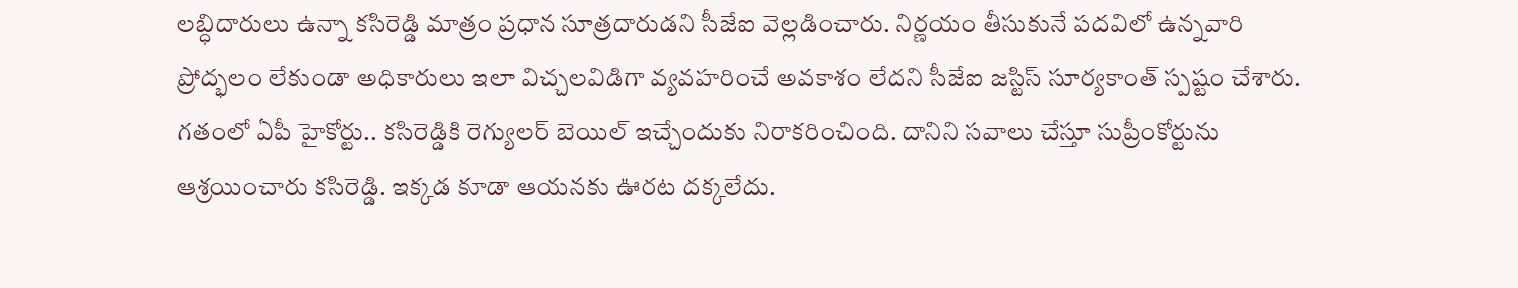లబ్ధిదారులు ఉన్నా కసిరెడ్డి మాత్రం ప్రధాన సూత్రదారుడని సీజేఐ వెల్లడించారు. నిర్ణయం తీసుకునే పదవిలో ఉన్నవారి ప్రోద్భలం లేకుండా అధికారులు ఇలా విచ్చలవిడిగా వ్యవహరించే అవకాశం లేదని సీజేఐ జస్టిస్ సూర్యకాంత్ స్పష్టం చేశారు.
గతంలో ఏపీ హైకోర్టు.. కసిరెడ్డికి రెగ్యులర్ బెయిల్ ఇచ్చేందుకు నిరాకరించింది. దానిని సవాలు చేస్తూ సుప్రీంకోర్టును ఆశ్రయించారు కసిరెడ్డి. ఇక్కడ కూడా ఆయనకు ఊరట దక్కలేదు.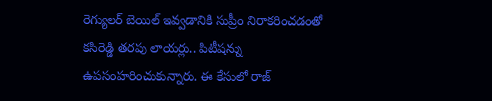రెగ్యులర్ బెయిల్ ఇవ్వడానికి సుప్రీం నిరాకరించడంతో కసిరెడ్డి తరపు లాయర్లు.. పిటీషన్ను ఉపసంహరించుకున్నారు. ఈ కేసులో రాజ్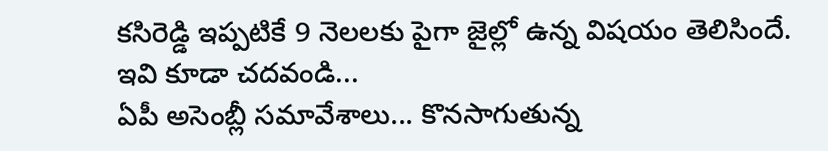కసిరెడ్డి ఇప్పటికే 9 నెలలకు పైగా జైల్లో ఉన్న విషయం తెలిసిందే.
ఇవి కూడా చదవండి...
ఏపీ అసెంబ్లీ సమావేశాలు... కొనసాగుతున్న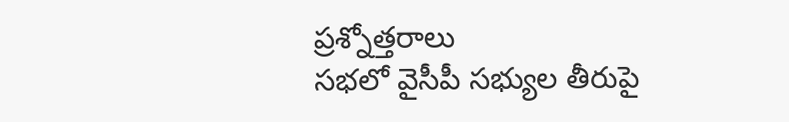ప్రశ్నోత్తరాలు
సభలో వైసీపీ సభ్యుల తీరుపై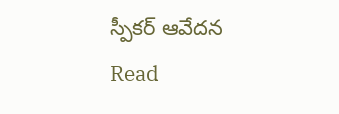స్పీకర్ ఆవేదన
Read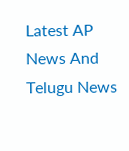Latest AP News And Telugu News